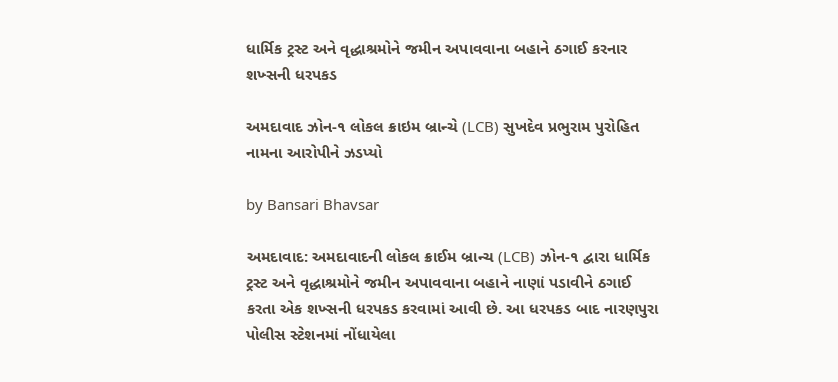ધાર્મિક ટ્રસ્ટ અને વૃદ્ધાશ્રમોને જમીન અપાવવાના બહાને ઠગાઈ કરનાર શખ્સની ધરપકડ

અમદાવાદ ઝોન-૧ લોકલ ક્રાઇમ બ્રાન્ચે (LCB) સુખદેવ પ્રભુરામ પુરોહિત નામના આરોપીને ઝડપ્યો

by Bansari Bhavsar

અમદાવાદ: અમદાવાદની લોકલ ક્રાઈમ બ્રાન્ચ (LCB) ઝોન-૧ દ્વારા ધાર્મિક ટ્રસ્ટ અને વૃદ્ધાશ્રમોને જમીન અપાવવાના બહાને નાણાં પડાવીને ઠગાઈ કરતા એક શખ્સની ધરપકડ કરવામાં આવી છે. આ ધરપકડ બાદ નારણપુરા પોલીસ સ્ટેશનમાં નોંધાયેલા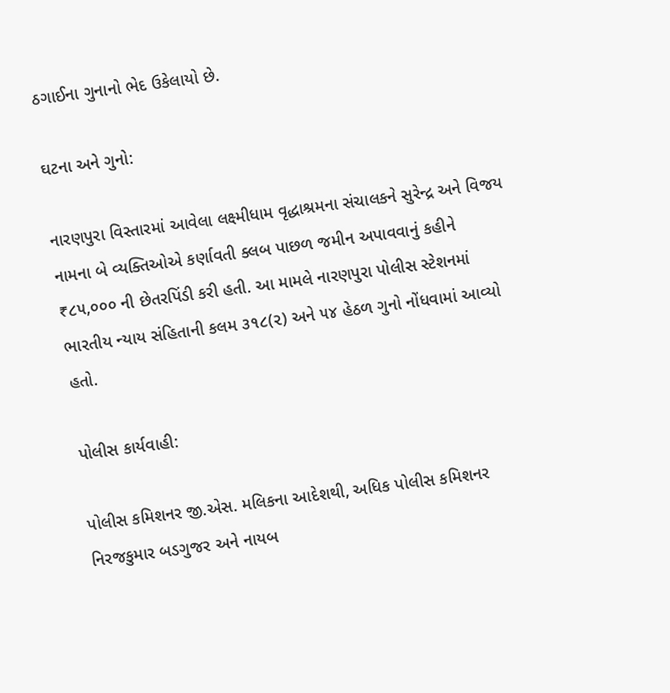ઠગાઈના ગુનાનો ભેદ ઉકેલાયો છે.

ઘટના અને ગુનો:

નારણપુરા વિસ્તારમાં આવેલા લક્ષ્મીધામ વૃદ્ધાશ્રમના સંચાલકને સુરેન્દ્ર અને વિજય નામના બે વ્યક્તિઓએ કર્ણાવતી ક્લબ પાછળ જમીન અપાવવાનું કહીને ₹૮૫,૦૦૦ ની છેતરપિંડી કરી હતી. આ મામલે નારણપુરા પોલીસ સ્ટેશનમાં ભારતીય ન્યાય સંહિતાની કલમ ૩૧૮(૨) અને ૫૪ હેઠળ ગુનો નોંધવામાં આવ્યો હતો.

પોલીસ કાર્યવાહી:

પોલીસ કમિશનર જી.એસ. મલિકના આદેશથી, અધિક પોલીસ કમિશનર નિરજકુમાર બડગુજર અને નાયબ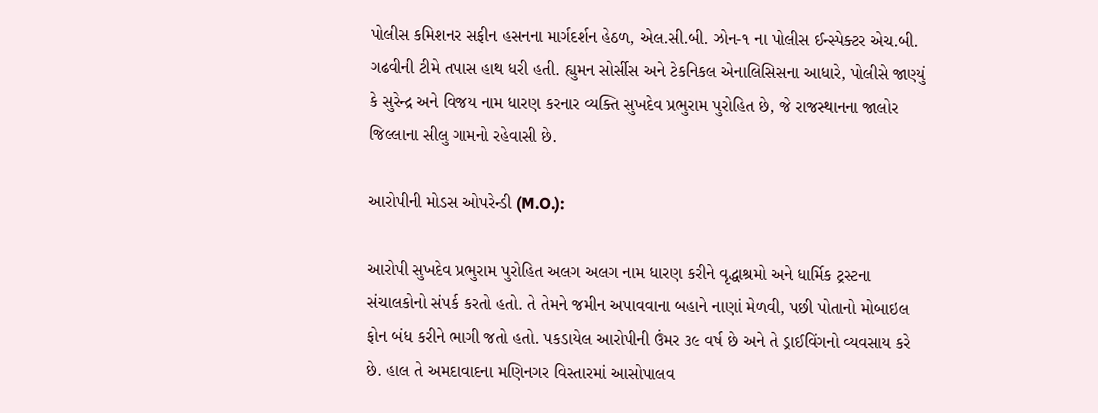પોલીસ કમિશનર સફીન હસનના માર્ગદર્શન હેઠળ, એલ.સી.બી. ઝોન-૧ ના પોલીસ ઈન્સ્પેક્ટર એચ.બી. ગઢવીની ટીમે તપાસ હાથ ધરી હતી. હ્યુમન સોર્સીસ અને ટેકનિકલ એનાલિસિસના આધારે, પોલીસે જાણ્યું કે સુરેન્દ્ર અને વિજય નામ ધારણ કરનાર વ્યક્તિ સુખદેવ પ્રભુરામ પુરોહિત છે, જે રાજસ્થાનના જાલોર જિલ્લાના સીલુ ગામનો રહેવાસી છે.

આરોપીની મોડસ ઓપરેન્ડી (M.O.):

આરોપી સુખદેવ પ્રભુરામ પુરોહિત અલગ અલગ નામ ધારણ કરીને વૃદ્ધાશ્રમો અને ધાર્મિક ટ્રસ્ટના સંચાલકોનો સંપર્ક કરતો હતો. તે તેમને જમીન અપાવવાના બહાને નાણાં મેળવી, પછી પોતાનો મોબાઇલ ફોન બંધ કરીને ભાગી જતો હતો. પકડાયેલ આરોપીની ઉંમર ૩૯ વર્ષ છે અને તે ડ્રાઈવિંગનો વ્યવસાય કરે છે. હાલ તે અમદાવાદના મણિનગર વિસ્તારમાં આસોપાલવ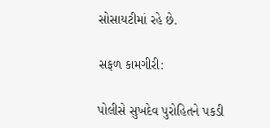સોસાયટીમાં રહે છે.

સફળ કામગીરી:

પોલીસે સુખદેવ પુરોહિતને પકડી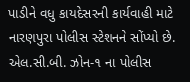પાડીને વધુ કાયદેસરની કાર્યવાહી માટે નારણપુરા પોલીસ સ્ટેશનને સોંપ્યો છે. એલ.સી.બી. ઝોન-૧ ના પોલીસ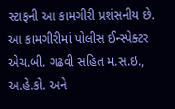સ્ટાફની આ કામગીરી પ્રશંસનીય છે. આ કામગીરીમાં પોલીસ ઈન્સ્પેક્ટર એચ.બી. ગઢવી સહિત મ.સ.ઇ., અ.હે.કો. અને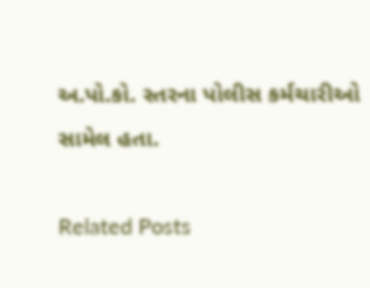અ.પો.કો. સ્તરના પોલીસ કર્મચારીઓ સામેલ હતા.

Related Posts